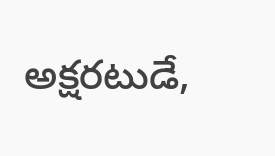అక్షరటుడే,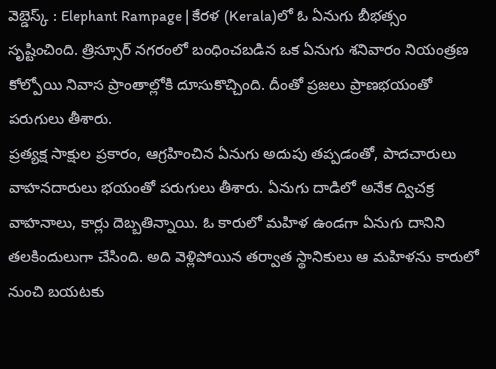వెబ్డెస్క్ : Elephant Rampage | కేరళ (Kerala)లో ఓ ఏనుగు బీభత్సం సృష్టించింది. త్రిస్సూర్ నగరంలో బంధించబడిన ఒక ఏనుగు శనివారం నియంత్రణ కోల్పోయి నివాస ప్రాంతాల్లోకి దూసుకొచ్చింది. దీంతో ప్రజలు ప్రాణభయంతో పరుగులు తీశారు.
ప్రత్యక్ష సాక్షుల ప్రకారం, ఆగ్రహించిన ఏనుగు అదుపు తప్పడంతో, పాదచారులు వాహనదారులు భయంతో పరుగులు తీశారు. ఏనుగు దాడిలో అనేక ద్విచక్ర వాహనాలు, కార్లు దెబ్బతిన్నాయి. ఓ కారులో మహిళ ఉండగా ఏనుగు దానిని తలకిందులుగా చేసింది. అది వెళ్లిపోయిన తర్వాత స్థానికులు ఆ మహిళను కారులో నుంచి బయటకు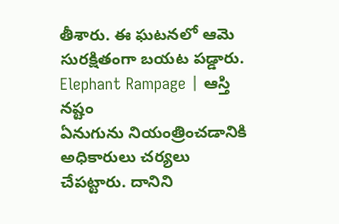తీశారు. ఈ ఘటనలో ఆమె సురక్షితంగా బయట పడ్డారు.
Elephant Rampage | ఆస్తి నష్టం
ఏనుగును నియంత్రించడానికి అధికారులు చర్యలు చేపట్టారు. దానిని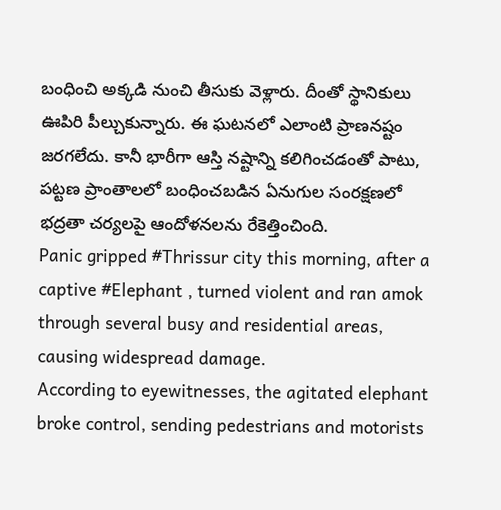బంధించి అక్కడి నుంచి తీసుకు వెళ్లారు. దీంతో స్థానికులు ఊపిరి పీల్చుకున్నారు. ఈ ఘటనలో ఎలాంటి ప్రాణనష్టం జరగలేదు. కానీ భారీగా ఆస్తి నష్టాన్ని కలిగించడంతో పాటు, పట్టణ ప్రాంతాలలో బంధించబడిన ఏనుగుల సంరక్షణలో భద్రతా చర్యలపై ఆందోళనలను రేకెత్తించింది.
Panic gripped #Thrissur city this morning, after a captive #Elephant , turned violent and ran amok through several busy and residential areas, causing widespread damage.
According to eyewitnesses, the agitated elephant broke control, sending pedestrians and motorists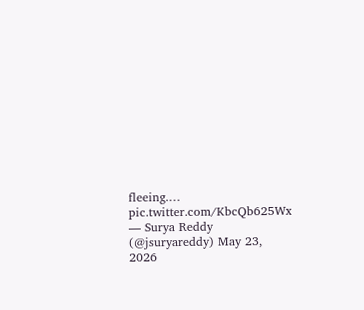fleeing.… pic.twitter.com/KbcQb625Wx
— Surya Reddy (@jsuryareddy) May 23, 2026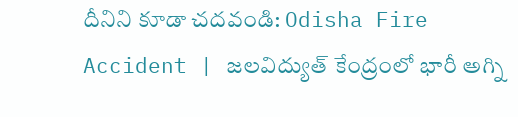దీనిని కూడా చదవండి: Odisha Fire Accident | జలవిద్యుత్ కేంద్రంలో భారీ అగ్ని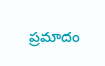ప్రమాదం